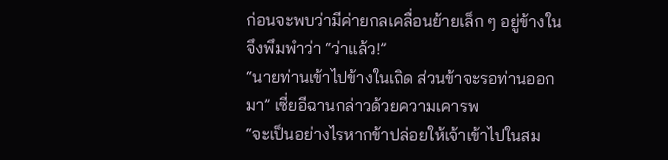ก่อนจะพบว่ามีค่ายกลเคลื่อนย้ายเล็ก ๆ อยู่ข้างใน จึงพึมพำว่า “ว่าแล้ว!”
“นายท่านเข้าไปข้างในเถิด ส่วนข้าจะรอท่านออกมา” เซี่ยอีฉานกล่าวด้วยความเคารพ
“จะเป็นอย่างไรหากข้าปล่อยให้เจ้าเข้าไปในสม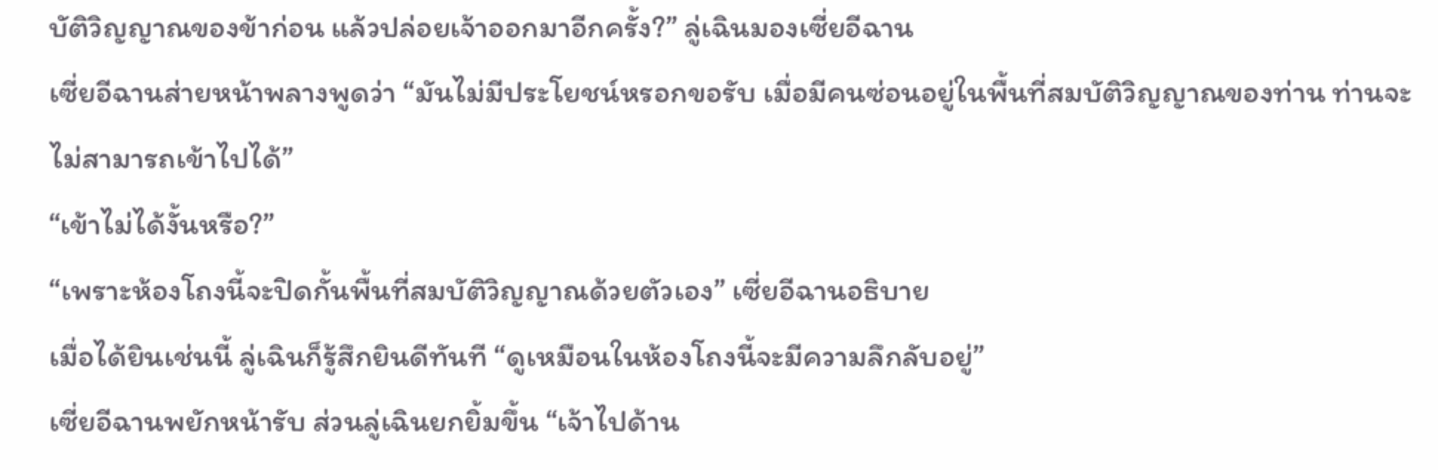บัติวิญญาณของข้าก่อน แล้วปล่อยเจ้าออกมาอีกครั้ง?” ลู่เฉินมองเซี่ยอีฉาน
เซี่ยอีฉานส่ายหน้าพลางพูดว่า “มันไม่มีประโยชน์หรอกขอรับ เมื่อมีคนซ่อนอยู่ในพื้นที่สมบัติวิญญาณของท่าน ท่านจะไม่สามารถเข้าไปได้”
“เข้าไม่ได้งั้นหรือ?”
“เพราะห้องโถงนี้จะปิดกั้นพื้นที่สมบัติวิญญาณด้วยตัวเอง” เซี่ยอีฉานอธิบาย
เมื่อได้ยินเช่นนี้ ลู่เฉินก็รู้สึกยินดีทันที “ดูเหมือนในห้องโถงนี้จะมีความลึกลับอยู่”
เซี่ยอีฉานพยักหน้ารับ ส่วนลู่เฉินยกยิ้มขึ้น “เจ้าไปด้าน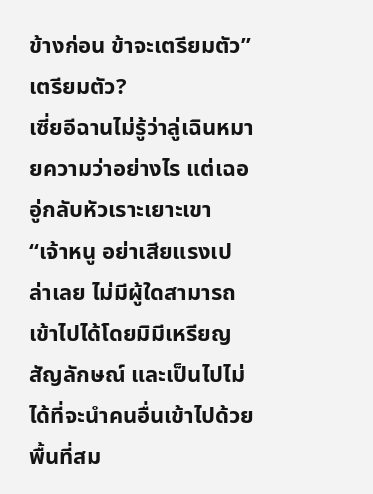ข้างก่อน ข้าจะเตรียมตัว”
เตรียมตัว?
เซี่ยอีฉานไม่รู้ว่าลู่เฉินหมายความว่าอย่างไร แต่เฉออู่กลับหัวเราะเยาะเขา “เจ้าหนู อย่าเสียแรงเปล่าเลย ไม่มีผู้ใดสามารถเข้าไปได้โดยมิมีเหรียญสัญลักษณ์ และเป็นไปไม่ได้ที่จะนำคนอื่นเข้าไปด้วยพื้นที่สม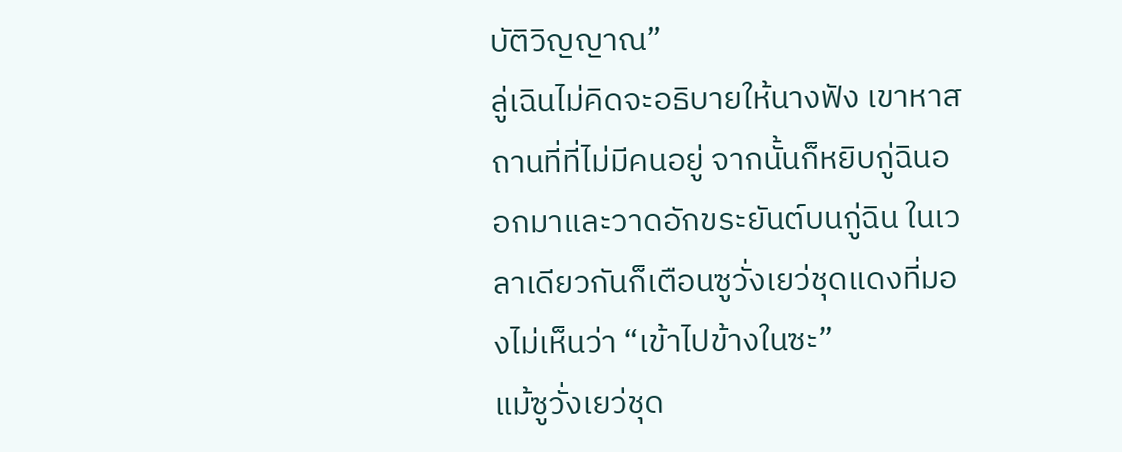บัติวิญญาณ”
ลู่เฉินไม่คิดจะอธิบายให้นางฟัง เขาหาสถานที่ที่ไม่มีคนอยู่ จากนั้นก็หยิบกู่ฉินออกมาและวาดอักขระยันต์บนกู่ฉิน ในเวลาเดียวกันก็เตือนซูวั่งเยว่ชุดแดงที่มองไม่เห็นว่า “เข้าไปข้างในซะ”
แม้ซูวั่งเยว่ชุด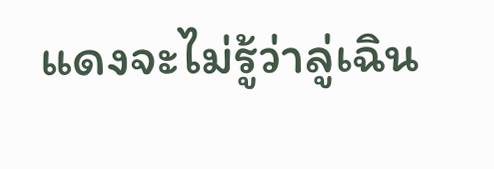แดงจะไม่รู้ว่าลู่เฉิน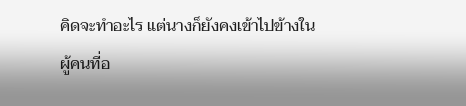คิดจะทำอะไร แต่นางก็ยังคงเข้าไปข้างใน
ผู้คนที่อ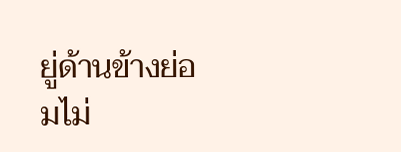ยู่ด้านข้างย่อมไม่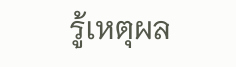รู้เหตุผล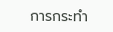การกระทำ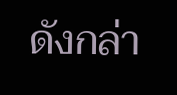ดังกล่า